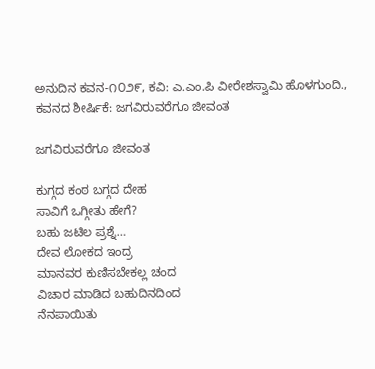ಅನುದಿನ ಕವನ-೧೦೨೯, ಕವಿ: ಎ.ಎಂ.ಪಿ ವೀರೇಶಸ್ವಾಮಿ ಹೊಳಗುಂದಿ., ಕವನದ ಶೀರ್ಷಿಕೆ: ಜಗವಿರುವರೆಗೂ ಜೀವಂತ

ಜಗವಿರುವರೆಗೂ ಜೀವಂತ

ಕುಗ್ಗದ ಕಂಠ ಬಗ್ಗದ ದೇಹ
ಸಾವಿಗೆ ಒಗ್ಗೀತು ಹೇಗೆ?
ಬಹು ಜಟಿಲ ಪ್ರಶ್ನೆ…
ದೇವ ಲೋಕದ ಇಂದ್ರ
ಮಾನವರ ಕುಣಿಸಬೇಕಲ್ಲ ಚಂದ
ವಿಚಾರ ಮಾಡಿದ ಬಹುದಿನದಿಂದ
ನೆನಪಾಯಿತು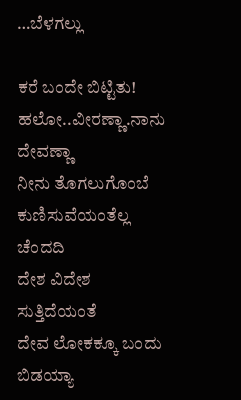…ಬೆಳಗಲ್ಲು

ಕರೆ ಬಂದೇ ಬಿಟ್ಟಿತು!
ಹಲೋ..ವೀರಣ್ಣಾ.ನಾನು ದೇವಣ್ಣಾ
ನೀನು ತೊಗಲುಗೊಂಬೆ
ಕುಣಿಸುವೆಯಂತೆಲ್ಲ ಚೆಂದದಿ
ದೇಶ ವಿದೇಶ ಸುತ್ತಿದೆಯಂತೆ
ದೇವ ಲೋಕಕ್ಕೂ ಬಂದು ಬಿಡಯ್ಯಾ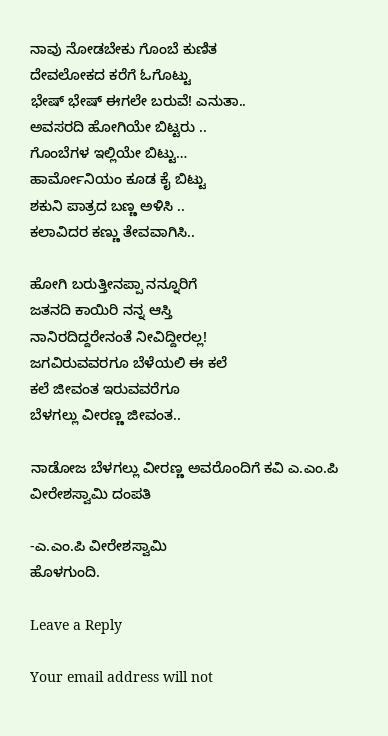ನಾವು ನೋಡಬೇಕು ಗೊಂಬೆ ಕುಣಿತ
ದೇವಲೋಕದ ಕರೆಗೆ ಓಗೊಟ್ಟು
ಭೇಷ್ ಭೇಷ್ ಈಗಲೇ ಬರುವೆ! ಎನುತಾ..
ಅವಸರದಿ ಹೋಗಿಯೇ ಬಿಟ್ಟರು ..
ಗೊಂಬೆಗಳ ಇಲ್ಲಿಯೇ ಬಿಟ್ಟು…
ಹಾರ್ಮೋನಿಯಂ ಕೂಡ ಕೈ ಬಿಟ್ಟು
ಶಕುನಿ ಪಾತ್ರದ ಬಣ್ಣ ಅಳಿಸಿ ..
ಕಲಾವಿದರ ಕಣ್ಣು ತೇವವಾಗಿಸಿ..

ಹೋಗಿ ಬರುತ್ತೀನಪ್ಪಾ ನನ್ನೂರಿಗೆ
ಜತನದಿ ಕಾಯಿರಿ ನನ್ನ ಆಸ್ತಿ
ನಾನಿರದಿದ್ದರೇನಂತೆ ನೀವಿದ್ದೀರಲ್ಲ!
ಜಗವಿರುವವರಗೂ ಬೆಳೆಯಲಿ ಈ ಕಲೆ
ಕಲೆ ಜೀವಂತ ಇರುವವರೆಗೂ
ಬೆಳಗಲ್ಲು ವೀರಣ್ಣ ಜೀವಂತ..

ನಾಡೋಜ ಬೆಳಗಲ್ಲು ವೀರಣ್ಣ ಅವರೊಂದಿಗೆ ಕವಿ ಎ.ಎಂ.ಪಿ ವೀರೇಶಸ್ವಾಮಿ ದಂಪತಿ

-ಎ.ಎಂ.ಪಿ ವೀರೇಶಸ್ವಾಮಿ
ಹೊಳಗುಂದಿ.

Leave a Reply

Your email address will not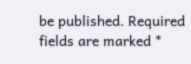be published. Required fields are marked *